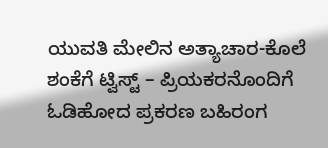ಯುವತಿ ಮೇಲಿನ ಅತ್ಯಾಚಾರ-ಕೊಲೆ ಶಂಕೆಗೆ ಟ್ವಿಸ್ಟ್ – ಪ್ರಿಯಕರನೊಂದಿಗೆ ಓಡಿಹೋದ ಪ್ರಕರಣ ಬಹಿರಂಗ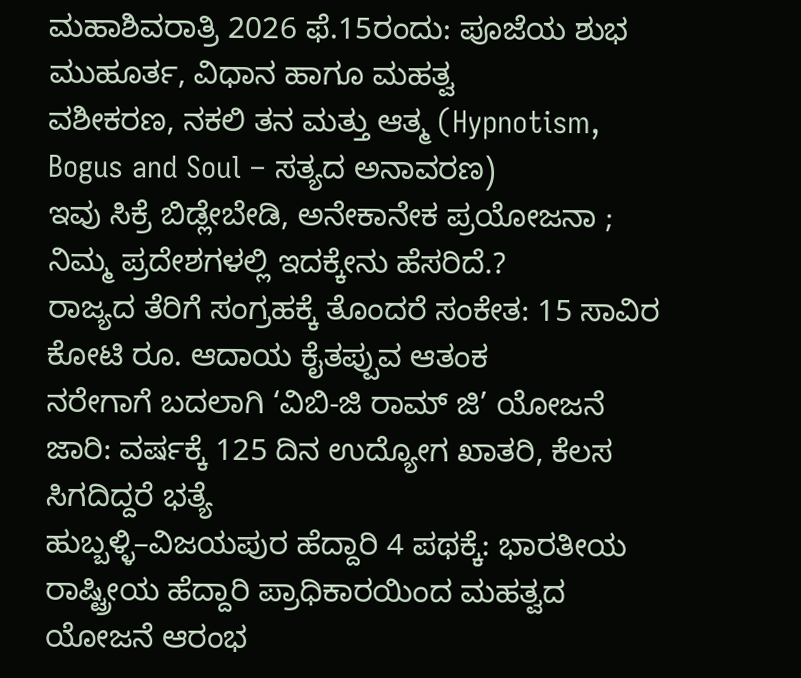ಮಹಾಶಿವರಾತ್ರಿ 2026 ಫೆ.15ರಂದು: ಪೂಜೆಯ ಶುಭ ಮುಹೂರ್ತ, ವಿಧಾನ ಹಾಗೂ ಮಹತ್ವ
ವಶೀಕರಣ, ನಕಲಿ ತನ ಮತ್ತು ಆತ್ಮ (Hypnotism, Bogus and Soul – ಸತ್ಯದ ಅನಾವರಣ)
ಇವು ಸಿಕ್ರೆ ಬಿಡ್ಲೇಬೇಡಿ, ಅನೇಕಾನೇಕ ಪ್ರಯೋಜನಾ ; ನಿಮ್ಮ ಪ್ರದೇಶಗಳಲ್ಲಿ ಇದಕ್ಕೇನು ಹೆಸರಿದೆ.?
ರಾಜ್ಯದ ತೆರಿಗೆ ಸಂಗ್ರಹಕ್ಕೆ ತೊಂದರೆ ಸಂಕೇತ: 15 ಸಾವಿರ ಕೋಟಿ ರೂ. ಆದಾಯ ಕೈತಪ್ಪುವ ಆತಂಕ
ನರೇಗಾಗೆ ಬದಲಾಗಿ ‘ವಿಬಿ-ಜಿ ರಾಮ್ ಜಿ’ ಯೋಜನೆ ಜಾರಿ: ವರ್ಷಕ್ಕೆ 125 ದಿನ ಉದ್ಯೋಗ ಖಾತರಿ, ಕೆಲಸ ಸಿಗದಿದ್ದರೆ ಭತ್ಯೆ
ಹುಬ್ಬಳ್ಳಿ–ವಿಜಯಪುರ ಹೆದ್ದಾರಿ 4 ಪಥಕ್ಕೆ: ಭಾರತೀಯ ರಾಷ್ಟ್ರೀಯ ಹೆದ್ದಾರಿ ಪ್ರಾಧಿಕಾರಯಿಂದ ಮಹತ್ವದ ಯೋಜನೆ ಆರಂಭ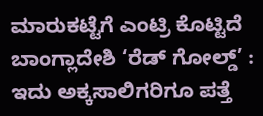ಮಾರುಕಟ್ಟೆಗೆ ಎಂಟ್ರಿ ಕೊಟ್ಟಿದೆ ಬಾಂಗ್ಲಾದೇಶಿ ‘ರೆಡ್ ಗೋಲ್ಡ್’ : ಇದು ಅಕ್ಕಸಾಲಿಗರಿಗೂ ಪತ್ತೆ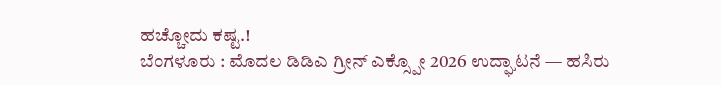ಹಚ್ಚೋದು ಕಷ್ಟ.!
ಬೆಂಗಳೂರು : ಮೊದಲ ಡಿಡಿಎ ಗ್ರೀನ್ ಎಕ್ಸ್ಪೋ 2026 ಉದ್ಘಾಟನೆ — ಹಸಿರು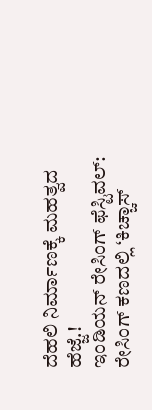ದೆಹಲಿ ನಿರ್ಮಾಣಕ್ಕೆ ಮಹತ್ವದ ಹೆಜ್ಜೆ.!
ಇಂಡಿಯನ್ ರೇಸಿಂಗ್ ಫೆಸ್ಟಿವಲ್: ರೇಸಿಂಗ್ ಕಣದಲ್ಲಿ ‘ಕಿಚ್ಚಾಸ್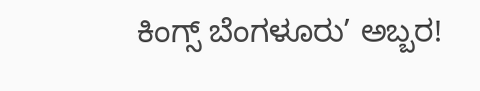ಕಿಂಗ್ಸ್ ಬೆಂಗಳೂರು’ ಅಬ್ಬರ!